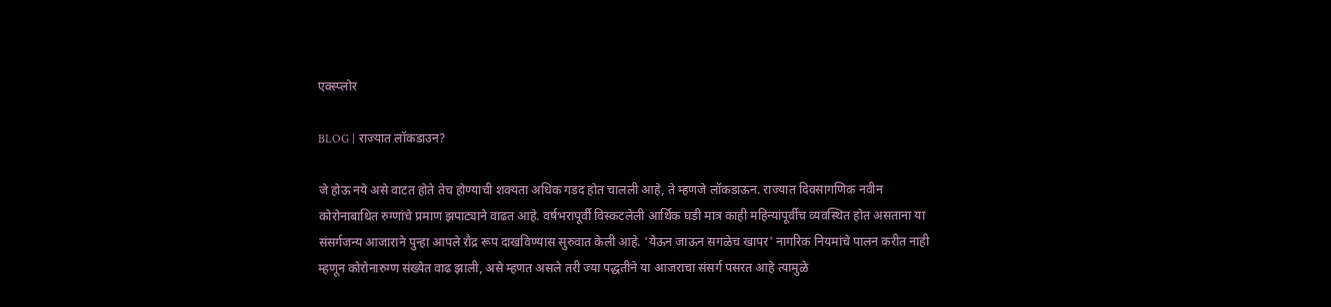एक्स्प्लोर

BLOG | राज्यात लॉकडाउन?

जे होऊ नये असे वाटत होते तेच होण्याची शक्यता अधिक गडद होत चालली आहे, ते म्हणजे लॉकडाऊन. राज्यात दिवसागणिक नवीन कोरोनाबाधित रुग्णांचे प्रमाण झपाट्याने वाढत आहे. वर्षभरापूर्वी विस्कटलेली आर्थिक घडी मात्र काही महिन्यांपूर्वीच व्यवस्थित होत असताना या संसर्गजन्य आजाराने पुन्हा आपले रौद्र रूप दाखविण्यास सुरुवात केली आहे. 'येऊन जाऊन सगळेच खापर' नागरिक नियमांचे पालन करीत नाही म्हणून कोरोनारुग्ण संख्येत वाढ झाली, असे म्हणत असले तरी ज्या पद्धतीने या आजराचा संसर्ग पसरत आहे त्यामुळे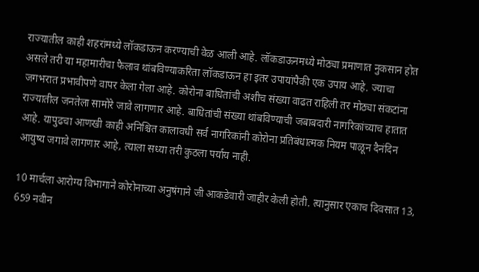राज्यातील काही शहरांमध्ये लॉकडाऊन करण्याची वेळ आली आहे. लॉकडाऊनमध्ये मोठ्या प्रमाणात नुकसान होत असले तरी या महामारीचा फैलाव थांबविण्याकरिता लॉकडाऊन हा इतर उपायांपैकी एक उपाय आहे. ज्याचा जगभरात प्रभावीपणे वापर केला गेला आहे. कोरोना बाधितांची अशीच संख्या वाढत राहिली तर मोठ्या संकटांना राज्यातील जनतेला सामोरे जावे लागणार आहे. बाधितांची संख्या थांबविण्याची जबाबदारी नागरिकांच्याच हातात आहे. यापुढचा आणखी काही अनिश्चित कालावधी सर्व नागरिकांनी कोरोना प्रतिबंधात्मक नियम पाळून दैनंदिन आयुष्य जगावे लागणार आहे, त्याला सध्या तरी कुठला पर्याय नाही.

10 मार्चला आरोग्य विभागाने कोरोनाच्या अनुषंगाने जी आकडेवारी जाहीर केली होती. त्यानुसार एकाच दिवसात 13, 659 नवीन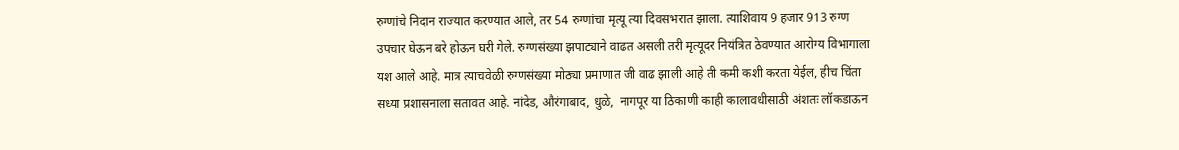रुग्णांचे निदान राज्यात करण्यात आले, तर 54 रुग्णांचा मृत्यू त्या दिवसभरात झाला. त्याशिवाय 9 हजार 913 रुग्ण उपचार घेऊन बरे होऊन घरी गेले. रुग्णसंख्या झपाट्याने वाढत असली तरी मृत्यूदर नियंत्रित ठेवण्यात आरोग्य विभागाला यश आले आहे. मात्र त्याचवेळी रुग्णसंख्या मोठ्या प्रमाणात जी वाढ झाली आहे ती कमी कशी करता येईल, हीच चिंता सध्या प्रशासनाला सतावत आहे. नांदेड, औरंगाबाद, धुळे,  नागपूर या ठिकाणी काही कालावधीसाठी अंशतः लॉकडाऊन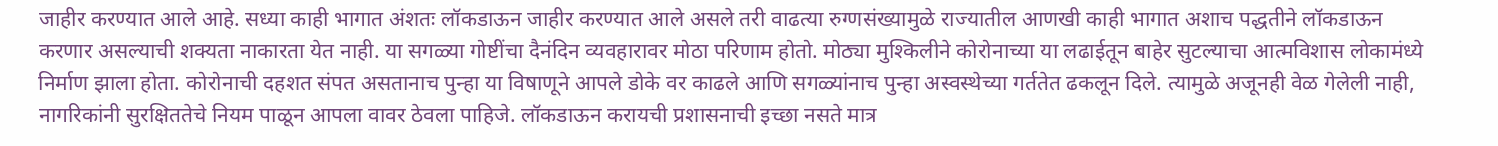जाहीर करण्यात आले आहे. सध्या काही भागात अंशतः लॉकडाऊन जाहीर करण्यात आले असले तरी वाढत्या रुग्णसंख्यामुळे राज्यातील आणखी काही भागात अशाच पद्धतीने लॉकडाऊन करणार असल्याची शक्यता नाकारता येत नाही. या सगळ्या गोष्टींचा दैनंदिन व्यवहारावर मोठा परिणाम होतो. मोठ्या मुश्किलीने कोरोनाच्या या लढाईतून बाहेर सुटल्याचा आत्मविशास लोकामंध्ये निर्माण झाला होता. कोरोनाची दहशत संपत असतानाच पुन्हा या विषाणूने आपले डोके वर काढले आणि सगळ्यांनाच पुन्हा अस्वस्थेच्या गर्ततेत ढकलून दिले. त्यामुळे अजूनही वेळ गेलेली नाही, नागरिकांनी सुरक्षिततेचे नियम पाळून आपला वावर ठेवला पाहिजे. लॉकडाऊन करायची प्रशासनाची इच्छा नसते मात्र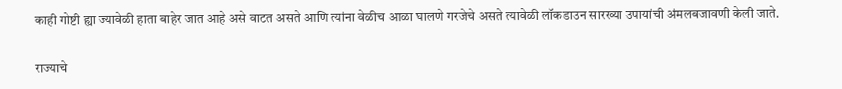काही गोष्टी ह्या ज्यावेळी हाता बाहेर जात आहे असे वाटत असते आणि त्यांना वेळीच आळा घालणे गरजेचे असते त्यावेळी लॉकडाउन सारख्या उपायांची अंमलबजावणी केली जाते.

राज्याचे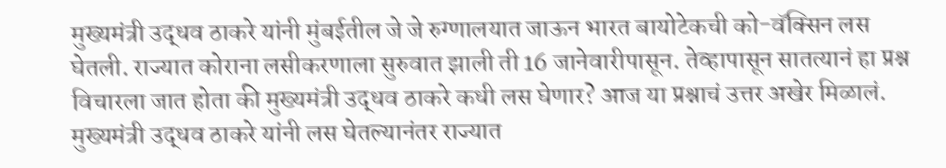मुख्यमंत्री उद्धव ठाकरे यांनी मुंबईतील जे जे रुग्णालयात जाऊन भारत बायोटेकची को-वॅक्सिन लस घेतली. राज्यात कोराना लसीकरणाला सुरुवात झाली ती 16 जानेवारीपासून. तेव्हापासून सातत्यानं हा प्रश्न विचारला जात होता की मुख्यमंत्री उद्धव ठाकरे कधी लस घेणार? आज या प्रश्नाचं उत्तर अखेर मिळालं. मुख्यमंत्री उद्धव ठाकरे यांनी लस घेतल्यानंतर राज्यात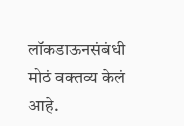लॉकडाऊनसंबंधी मोठं वक्तव्य केलं आहे.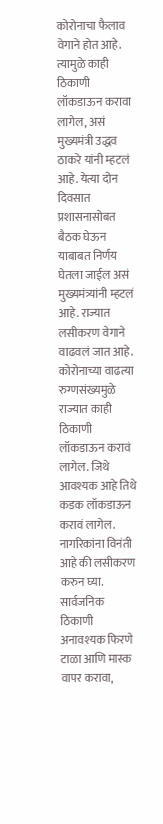कोरोनाचा फैलाव वेगाने होत आहे. त्यामुळे काही ठिकाणी लॉकडाऊन करावा लागेल, असं मुख्यमंत्री उद्धव ठाकरे यांनी म्हटलं आहे. येत्या दोन दिवसात प्रशासनासोबत बैठक घेऊन याबाबत निर्णय घेतला जाईल असं मुख्यमंत्र्यांनी म्हटलं आहे. राज्यात लसीकरण वेगाने वाढवलं जात आहे. कोरोनाच्या वाढत्या रुग्णसंख्यमुळे राज्यात काही ठिकाणी लॉकडाऊन करावं लागेल. जिथे आवश्यक आहे तिथे कडक लॉकडाऊन करावं लागेल. नागरिकांना विनंती आहे की लसीकरण करुन घ्या. सार्वजनिक ठिकाणी अनावश्यक फिरणे टाळा आणि मास्क वापर करावा,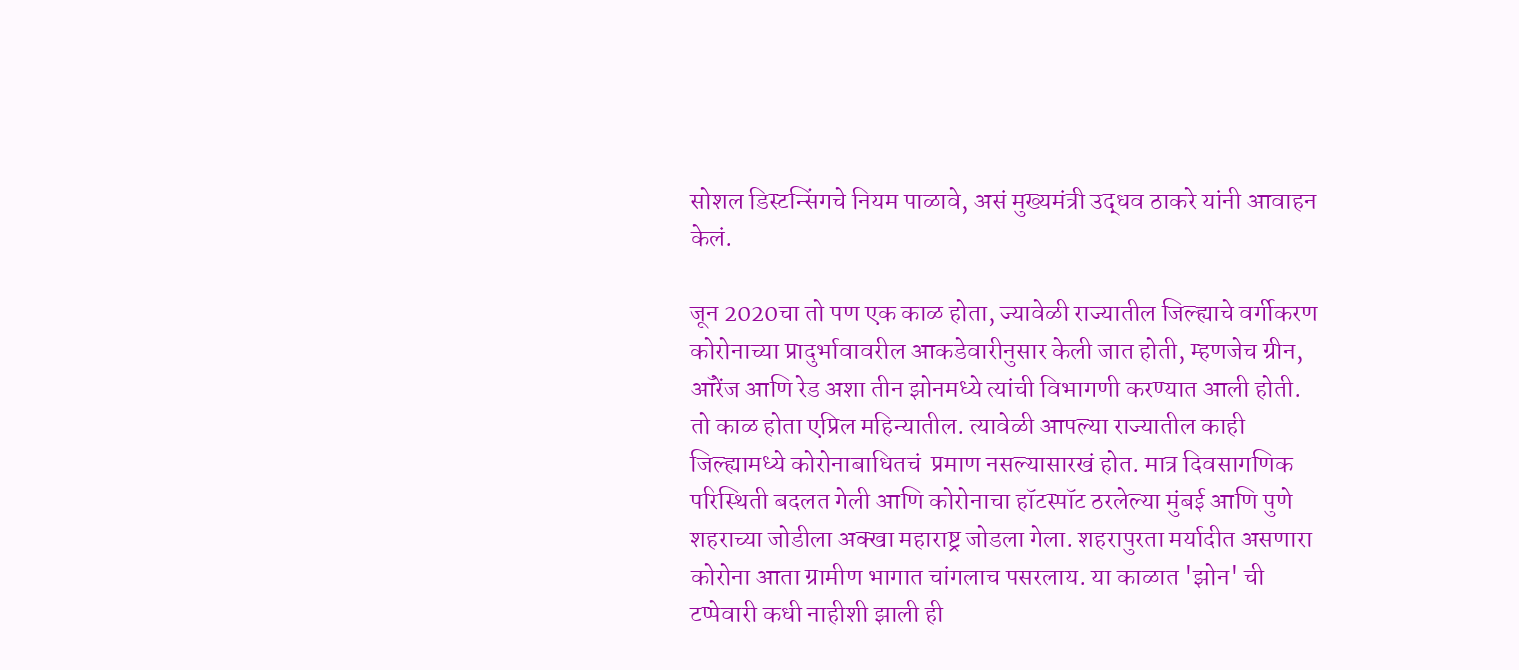सोशल डिस्टन्सिंगचे नियम पाळावे, असं मुख्यमंत्री उद्धव ठाकरे यांनी आवाहन केलं.

जून 2020चा तो पण एक काळ होता, ज्यावेळी राज्यातील जिल्ह्याचे वर्गीकरण कोरोनाच्या प्रादुर्भावावरील आकडेवारीनुसार केली जात होती, म्हणजेच ग्रीन, ऑरेंज आणि रेड अशा तीन झोनमध्ये त्यांची विभागणी करण्यात आली होती. तो काळ होता एप्रिल महिन्यातील. त्यावेळी आपल्या राज्यातील काही जिल्ह्यामध्ये कोरोनाबाधितचं  प्रमाण नसल्यासारखं होत. मात्र दिवसागणिक परिस्थिती बदलत गेली आणि कोरोनाचा हॉटस्पॉट ठरलेल्या मुंबई आणि पुणे शहराच्या जोडीला अक्खा महाराष्ट्र जोडला गेला. शहरापुरता मर्यादीत असणारा कोरोना आता ग्रामीण भागात चांगलाच पसरलाय. या काळात 'झोन' ची टप्पेवारी कधी नाहीशी झाली ही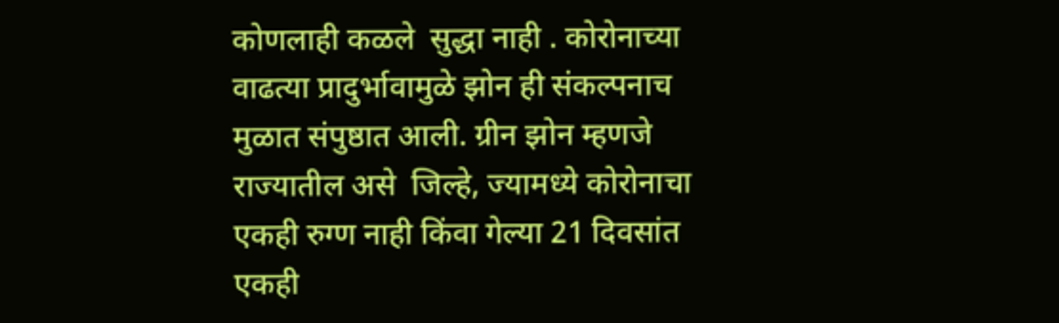कोणलाही कळले  सुद्धा नाही . कोरोनाच्या वाढत्या प्रादुर्भावामुळे झोन ही संकल्पनाच मुळात संपुष्ठात आली. ग्रीन झोन म्हणजे राज्यातील असे  जिल्हे, ज्यामध्ये कोरोनाचा एकही रुग्ण नाही किंवा गेल्या 21 दिवसांत एकही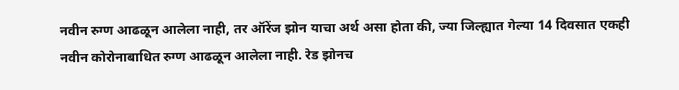नवीन रुग्ण आढळून आलेला नाही, तर ऑरेंज झोन याचा अर्थ असा होता की, ज्या जिल्ह्यात गेल्या 14 दिवसात एकही नवीन कोरोनाबाधित रुग्ण आढळून आलेला नाही. रेड झोनच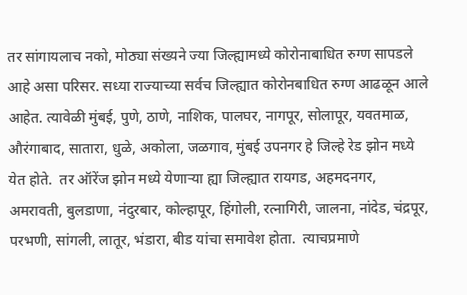तर सांगायलाच नको, मोठ्या संख्यने ज्या जिल्ह्यामध्ये कोरोनाबाधित रुग्ण सापडले आहे असा परिसर. सध्या राज्याच्या सर्वच जिल्ह्यात कोरोनबाधित रुग्ण आढळून आले आहेत. त्यावेळी मुंबई, पुणे, ठाणे, नाशिक, पालघर, नागपूर, सोलापूर, यवतमाळ, औरंगाबाद, सातारा, धुळे, अकोला, जळगाव, मुंबई उपनगर हे जिल्हे रेड झोन मध्ये येत होते.  तर ऑरेंज झोन मध्ये येणाऱ्या ह्या जिल्ह्यात रायगड, अहमदनगर, अमरावती, बुलडाणा, नंदुरबार, कोल्हापूर, हिंगोली, रत्नागिरी, जालना, नांदेड, चंद्रपूर, परभणी, सांगली, लातूर, भंडारा, बीड यांचा समावेश होता.  त्याचप्रमाणे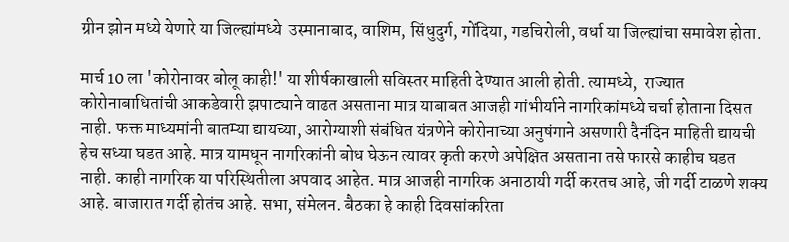ग्रीन झोन मध्ये येणारे या जिल्ह्यांमध्ये  उस्मानाबाद, वाशिम, सिंधुदुर्ग, गोंदिया, गडचिरोली, वर्धा या जिल्ह्यांचा समावेश होता.

मार्च 10 ला 'कोरोनावर बोलू काही!' या शीर्षकाखाली सविस्तर माहिती देण्यात आली होती. त्यामध्ये,  राज्यात कोरोनाबाधितांची आकडेवारी झपाट्याने वाढत असताना मात्र याबाबत आजही गांभीर्याने नागरिकांमध्ये चर्चा होताना दिसत नाही. फक्त माध्यमांनी बातम्या द्यायच्या, आरोग्याशी संबंधित यंत्रणेने कोरोनाच्या अनुषंगाने असणारी दैनंदिन माहिती द्यायची हेच सध्या घडत आहे. मात्र यामधून नागरिकांनी बोध घेऊन त्यावर कृती करणे अपेक्षित असताना तसे फारसे काहीच घडत नाही. काही नागरिक या परिस्थितीला अपवाद आहेत. मात्र आजही नागरिक अनाठायी गर्दी करतच आहे, जी गर्दी टाळणे शक्य आहे. बाजारात गर्दी होतंच आहे. सभा, संमेलन. बैठका हे काही दिवसांकरिता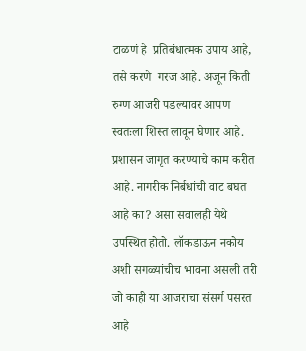टाळणं हे  प्रतिबंधात्मक उपाय आहे,  तसे करणे  गरज आहे. अजून किती रुग्ण आजरी पडल्यावर आपण स्वतःला शिस्त लावून घेणार आहे. प्रशासन जागृत करण्याचे काम करीत आहे. नागरीक निर्बधांची वाट बघत आहे का? असा सवालही येथे उपस्थित होतो. लॉकडाऊन नकोय अशी सगळ्यांचीच भावना असली तरी जो काही या आजराचा संसर्ग पसरत आहे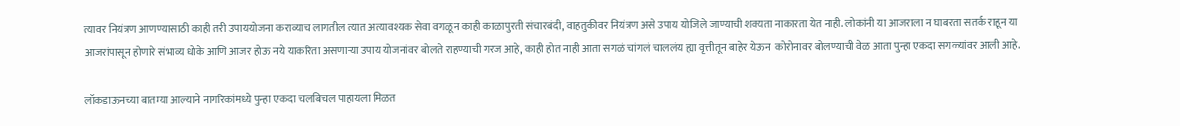त्यावर नियंत्रण आणण्यासाठी काही तरी उपाययोजना कराव्याच लागतील त्यात अत्यावश्यक सेवा वगळून काही काळापुरती संचारबंदी, वाहतुकीवर नियंत्रण असे उपाय योजिले जाण्याची शक्यता नाकारता येत नाही. लोकांनी या आजराला न घाबरता सतर्क राहून या आजरांपासून होणारे संभाव्य धोके आणि आजर होऊ नये याकरिता असणाऱ्या उपाय योजनांवर बोलते राहण्याची गरज आहे, काही होत नाही आता सगळं चांगलं चाललंय ह्या वृत्तीतून बाहेर येऊन  कोरोनावर बोलण्याची वेळ आता पुन्हा एकदा सगळ्यांवर आली आहे.

लॉकडाऊनच्या बातम्या आल्याने नागरिकांमध्ये पुन्हा एकदा चलबिचल पाहायला मिळत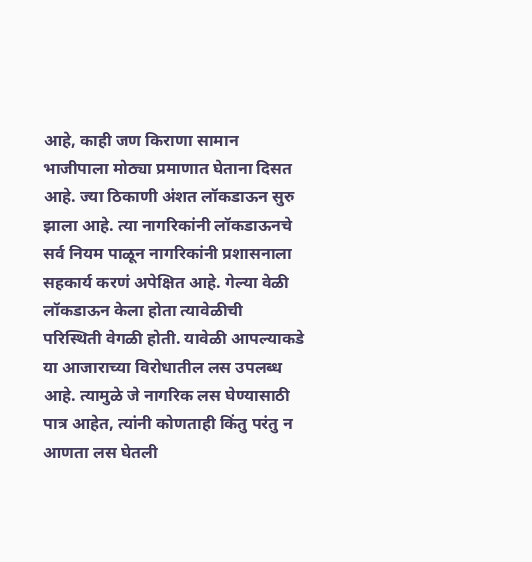आहे, काही जण किराणा सामान भाजीपाला मोठ्या प्रमाणात घेताना दिसत आहे. ज्या ठिकाणी अंशत लॉकडाऊन सुरु झाला आहे. त्या नागरिकांनी लॉकडाऊनचे सर्व नियम पाळून नागरिकांनी प्रशासनाला सहकार्य करणं अपेक्षित आहे. गेल्या वेळी लॉकडाऊन केला होता त्यावेळीची परिस्थिती वेगळी होती. यावेळी आपल्याकडे या आजाराच्या विरोधातील लस उपलब्ध आहे. त्यामुळे जे नागरिक लस घेण्यासाठी पात्र आहेत, त्यांनी कोणताही किंतु परंतु न आणता लस घेतली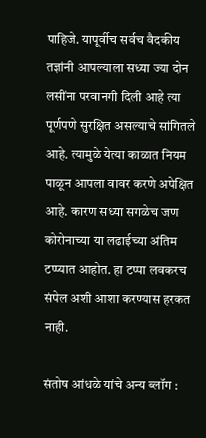पाहिजे. यापूर्वीच सर्वच वैदकीय तज्ञांनी आपल्याला सध्या ज्या दोन लसींना परवानगी दिली आहे त्या पूर्णपणे सुरक्षित असल्याचे सांगितले आहे. त्यामुळे येत्या काळात नियम पाळून आपला वावर करणे अपेक्षित आहे. कारण सध्या सगळेच जण कोरोनाच्या या लढाईच्या अंतिम टप्प्यात आहोत. हा टप्पा लवकरच संपेल अशी आशा करण्यास हरकत नाही.

संतोष आंधळे यांचे अन्य ब्लॉग :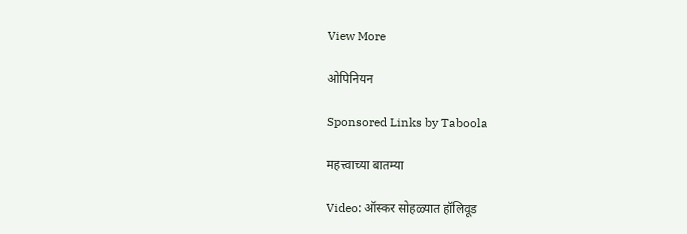View More

ओपिनियन

Sponsored Links by Taboola

महत्त्वाच्या बातम्या

Video: ऑस्कर सोहळ्यात हॉलिवूड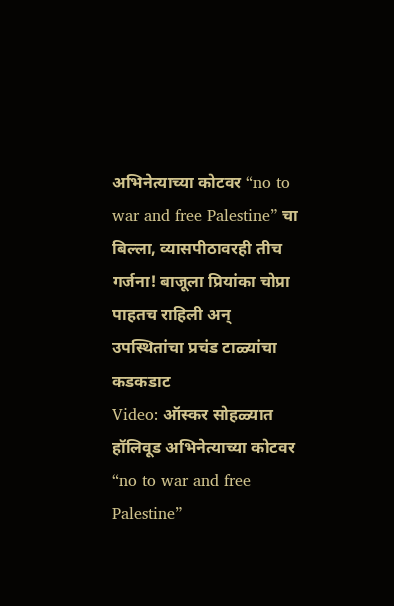अभिनेत्याच्या कोटवर “no to war and free Palestine” चा बिल्ला, व्यासपीठावरही तीच गर्जना! बाजूला प्रियांका चोप्रा पाहतच राहिली अन् उपस्थितांचा प्रचंड टाळ्यांचा कडकडाट
Video: ऑस्कर सोहळ्यात हॉलिवूड अभिनेत्याच्या कोटवर “no to war and free Palestine”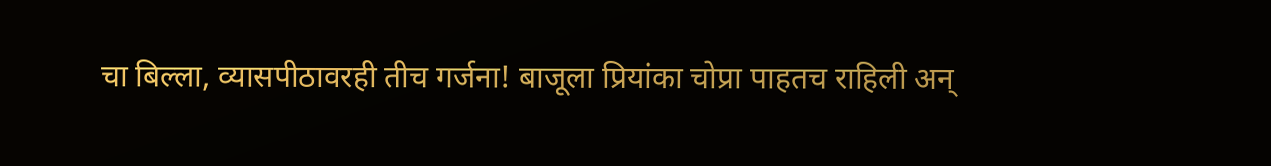चा बिल्ला, व्यासपीठावरही तीच गर्जना! बाजूला प्रियांका चोप्रा पाहतच राहिली अन्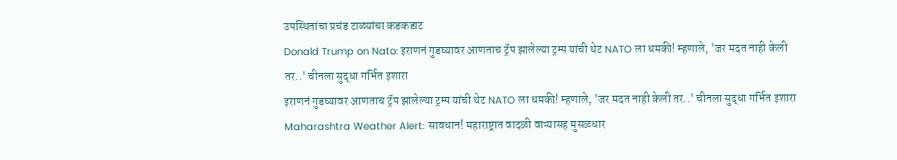उपस्थितांचा प्रचंड टाळ्यांचा कडकडाट
Donald Trump on Nato: इराणनं गुडघ्यावर आणताच ट्रॅप झालेल्या ट्रम्प यांची थेट NATO ला धमकी! म्हणाले, 'जर मदत नाही केली तर..' चीनला सुद्धा गर्भित इशारा
इराणनं गुडघ्यावर आणताच ट्रॅप झालेल्या ट्रम्प यांची थेट NATO ला धमकी! म्हणाले, 'जर मदत नाही केली तर..' चीनला सुद्धा गर्भित इशारा
Maharashtra Weather Alert: सावधान! महाराष्ट्रात वादळी वाऱ्यासह मुसळधार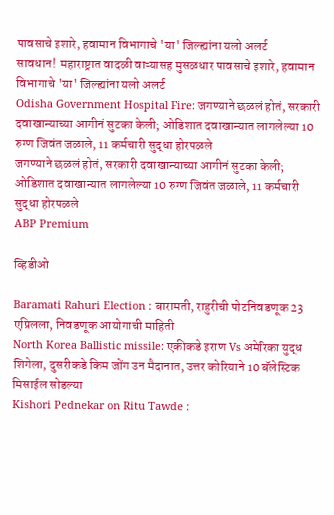पावसाचे इशारे, हवामान विभागाचे 'या' जिल्ह्यांना यलो अलर्ट
सावधान! महाराष्ट्रात वादळी वाऱ्यासह मुसळधार पावसाचे इशारे, हवामान विभागाचे 'या' जिल्ह्यांना यलो अलर्ट
Odisha Government Hospital Fire: जगण्याने छळलं होतं, सरकारी दवाखान्याच्या आगीनं सुटका केली; ओडिशात दवाखान्यात लागलेल्या 10 रुग्ण जिवंत जळाले, 11 कर्मचारी सुद्धा होरपळले
जगण्याने छळलं होतं, सरकारी दवाखान्याच्या आगीनं सुटका केली; ओडिशात दवाखान्यात लागलेल्या 10 रुग्ण जिवंत जळाले, 11 कर्मचारी सुद्धा होरपळले
ABP Premium

व्हिडीओ

Baramati Rahuri Election : बारामती, राहुरीची पोटनिवडणूक 23 एप्रिलला, निवडणूक आयोगाची माहिती
North Korea Ballistic missile: एकीकडे इराण Vs अमेरिका युद्ध शिगेला, दुसरीकडे किम जोंग उन मैदानात, उत्तर कोरियाने 10 बॅलेस्टिक मिसाईल सोडल्या
Kishori Pednekar on Ritu Tawde :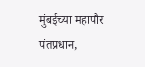मुंबईच्या महापौर पंतप्रधान,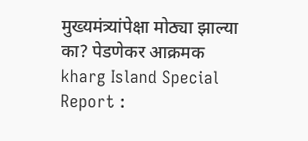मुख्यमंत्र्यांपेक्षा मोठ्या झाल्या का? पेडणेकर आक्रमक
kharg Island Special Report :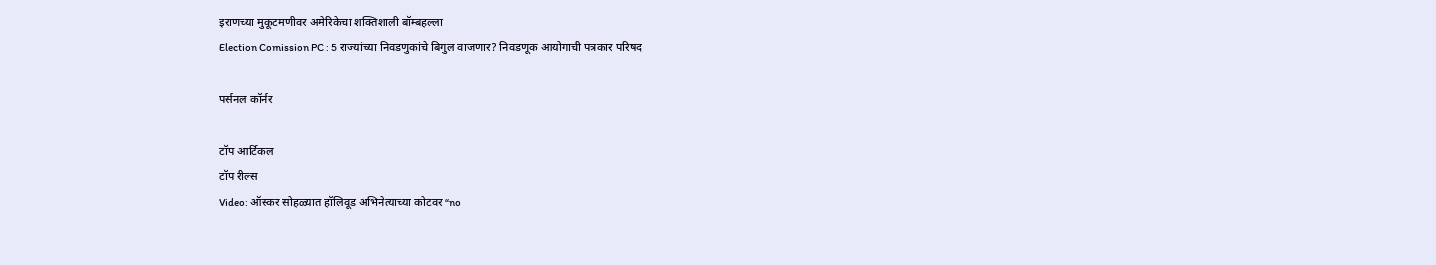इराणच्या मुकूटमणीवर अमेरिकेचा शक्तिशाली बॉम्बहल्ला
Election Comission PC : 5 राज्यांच्या निवडणुकांचे बिगुल वाजणार? निवडणूक आयोगाची पत्रकार परिषद

पर्सनल कॉर्नर

टॉप आर्टिकल
टॉप रील्स
Video: ऑस्कर सोहळ्यात हॉलिवूड अभिनेत्याच्या कोटवर “no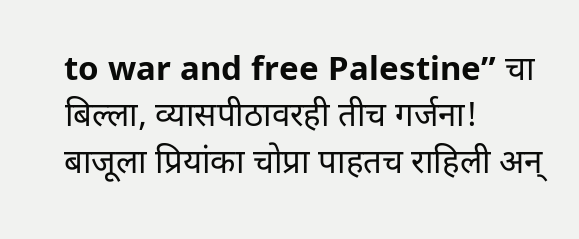to war and free Palestine” चा बिल्ला, व्यासपीठावरही तीच गर्जना! बाजूला प्रियांका चोप्रा पाहतच राहिली अन्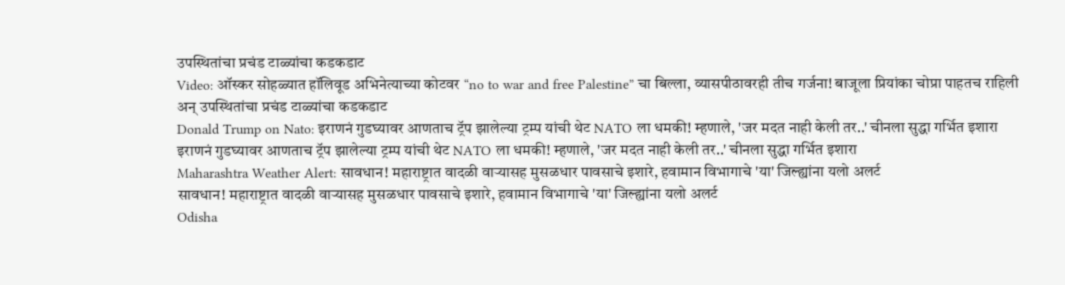उपस्थितांचा प्रचंड टाळ्यांचा कडकडाट
Video: ऑस्कर सोहळ्यात हॉलिवूड अभिनेत्याच्या कोटवर “no to war and free Palestine” चा बिल्ला, व्यासपीठावरही तीच गर्जना! बाजूला प्रियांका चोप्रा पाहतच राहिली अन् उपस्थितांचा प्रचंड टाळ्यांचा कडकडाट
Donald Trump on Nato: इराणनं गुडघ्यावर आणताच ट्रॅप झालेल्या ट्रम्प यांची थेट NATO ला धमकी! म्हणाले, 'जर मदत नाही केली तर..' चीनला सुद्धा गर्भित इशारा
इराणनं गुडघ्यावर आणताच ट्रॅप झालेल्या ट्रम्प यांची थेट NATO ला धमकी! म्हणाले, 'जर मदत नाही केली तर..' चीनला सुद्धा गर्भित इशारा
Maharashtra Weather Alert: सावधान! महाराष्ट्रात वादळी वाऱ्यासह मुसळधार पावसाचे इशारे, हवामान विभागाचे 'या' जिल्ह्यांना यलो अलर्ट
सावधान! महाराष्ट्रात वादळी वाऱ्यासह मुसळधार पावसाचे इशारे, हवामान विभागाचे 'या' जिल्ह्यांना यलो अलर्ट
Odisha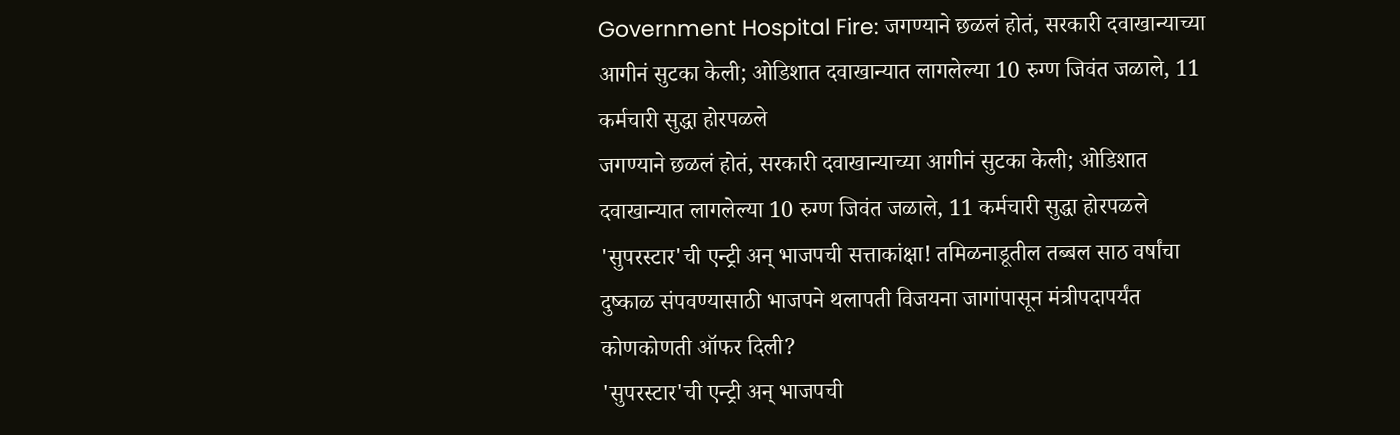Government Hospital Fire: जगण्याने छळलं होतं, सरकारी दवाखान्याच्या आगीनं सुटका केली; ओडिशात दवाखान्यात लागलेल्या 10 रुग्ण जिवंत जळाले, 11 कर्मचारी सुद्धा होरपळले
जगण्याने छळलं होतं, सरकारी दवाखान्याच्या आगीनं सुटका केली; ओडिशात दवाखान्यात लागलेल्या 10 रुग्ण जिवंत जळाले, 11 कर्मचारी सुद्धा होरपळले
'सुपरस्टार'ची एन्ट्री अन् भाजपची सत्ताकांक्षा! तमिळनाडूतील तब्बल साठ वर्षांचा दुष्काळ संपवण्यासाठी भाजपने थलापती विजयना जागांपासून मंत्रीपदापर्यंत कोणकोणती ऑफर दिली?
'सुपरस्टार'ची एन्ट्री अन् भाजपची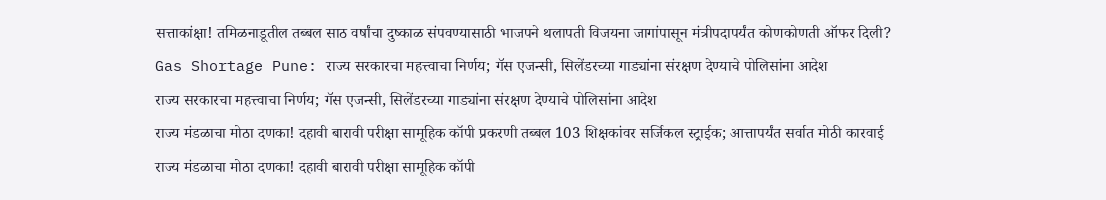सत्ताकांक्षा! तमिळनाडूतील तब्बल साठ वर्षांचा दुष्काळ संपवण्यासाठी भाजपने थलापती विजयना जागांपासून मंत्रीपदापर्यंत कोणकोणती ऑफर दिली?
Gas Shortage Pune: राज्य सरकारचा महत्त्वाचा निर्णय; गॅस एजन्सी, सिलेंडरच्या गाड्यांना संरक्षण देण्याचे पोलिसांना आदेश
राज्य सरकारचा महत्त्वाचा निर्णय; गॅस एजन्सी, सिलेंडरच्या गाड्यांना संरक्षण देण्याचे पोलिसांना आदेश
राज्य मंडळाचा मोठा दणका! दहावी बारावी परीक्षा सामूहिक कॉपी प्रकरणी तब्बल 103 शिक्षकांवर सर्जिकल स्ट्राईक; आत्तापर्यंत सर्वात मोठी कारवाई
राज्य मंडळाचा मोठा दणका! दहावी बारावी परीक्षा सामूहिक कॉपी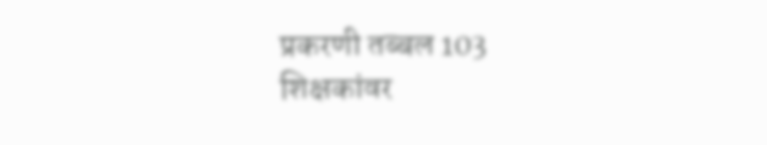प्रकरणी तब्बल 103 शिक्षकांवर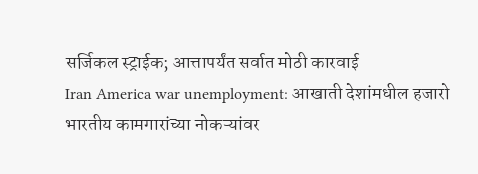सर्जिकल स्ट्राईक; आत्तापर्यंत सर्वात मोठी कारवाई
Iran America war unemployment: आखाती देशांमधील हजारो भारतीय कामगारांच्या नोकऱ्यांवर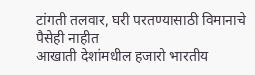टांगती तलवार, घरी परतण्यासाठी विमानाचे पैसेही नाहीत
आखाती देशांमधील हजारो भारतीय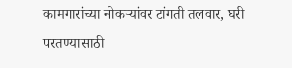कामगारांच्या नोकऱ्यांवर टांगती तलवार, घरी परतण्यासाठी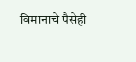विमानाचे पैसेही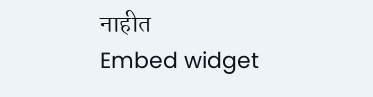नाहीत
Embed widget